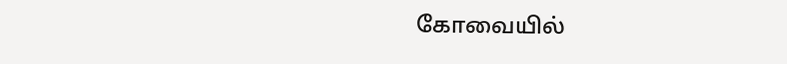கோவையில்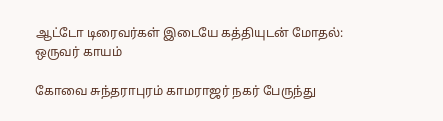ஆட்டோ டிரைவர்கள் இடையே கத்தியுடன் மோதல்: ஒருவர் காயம்

கோவை சுந்தராபுரம் காமராஜர் நகர் பேருந்து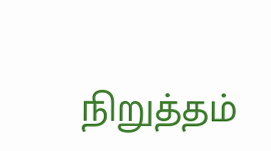நிறுத்தம்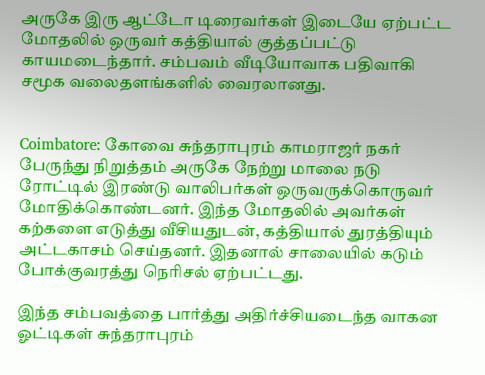அருகே இரு ஆட்டோ டிரைவர்கள் இடையே ஏற்பட்ட மோதலில் ஒருவர் கத்தியால் குத்தப்பட்டு காயமடைந்தார். சம்பவம் வீடியோவாக பதிவாகி சமூக வலைதளங்களில் வைரலானது.


Coimbatore: கோவை சுந்தராபுரம் காமராஜர் நகர் பேருந்து நிறுத்தம் அருகே நேற்று மாலை நடு ரோட்டில் இரண்டு வாலிபர்கள் ஒருவருக்கொருவர் மோதிக்கொண்டனர். இந்த மோதலில் அவர்கள் கற்களை எடுத்து வீசியதுடன், கத்தியால் துரத்தியும் அட்டகாசம் செய்தனர். இதனால் சாலையில் கடும் போக்குவரத்து நெரிசல் ஏற்பட்டது.

இந்த சம்பவத்தை பார்த்து அதிர்ச்சியடைந்த வாகன ஓட்டிகள் சுந்தராபுரம்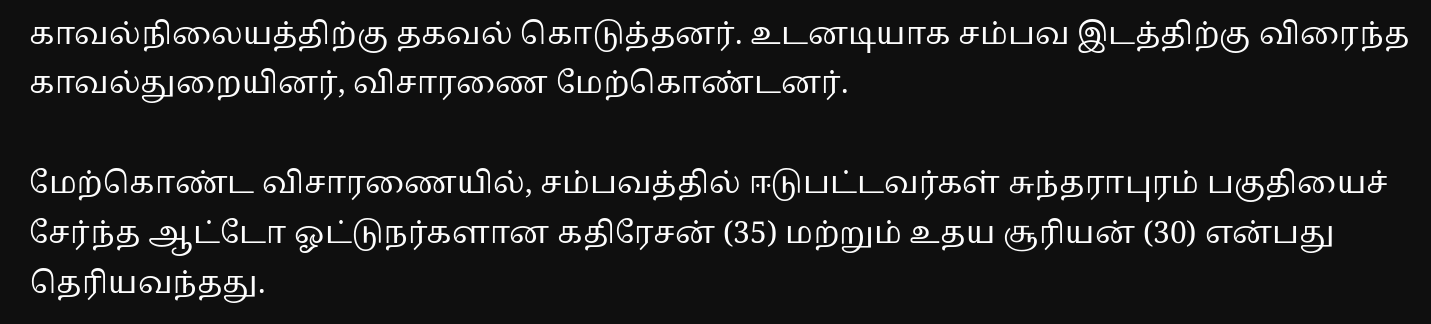காவல்நிலையத்திற்கு தகவல் கொடுத்தனர். உடனடியாக சம்பவ இடத்திற்கு விரைந்த காவல்துறையினர், விசாரணை மேற்கொண்டனர்.

மேற்கொண்ட விசாரணையில், சம்பவத்தில் ஈடுபட்டவர்கள் சுந்தராபுரம் பகுதியைச் சேர்ந்த ஆட்டோ ஓட்டுநர்களான கதிரேசன் (35) மற்றும் உதய சூரியன் (30) என்பது தெரியவந்தது.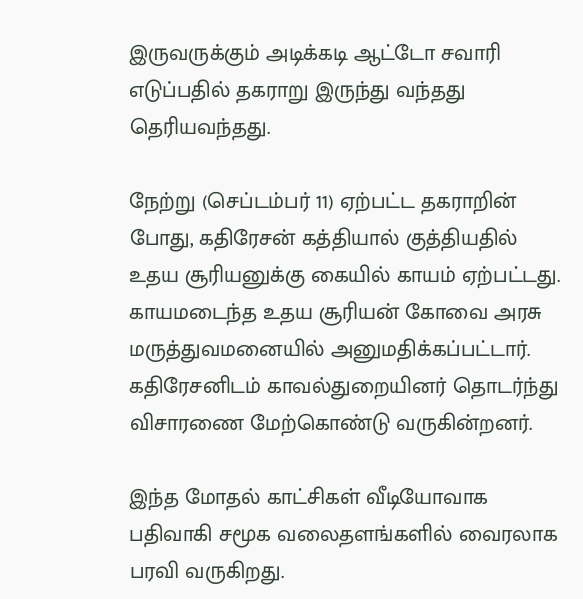இருவருக்கும் அடிக்கடி ஆட்டோ சவாரி எடுப்பதில் தகராறு இருந்து வந்தது தெரியவந்தது.

நேற்று (செப்டம்பர் 11) ஏற்பட்ட தகராறின் போது, கதிரேசன் கத்தியால் குத்தியதில் உதய சூரியனுக்கு கையில் காயம் ஏற்பட்டது. காயமடைந்த உதய சூரியன் கோவை அரசு மருத்துவமனையில் அனுமதிக்கப்பட்டார். கதிரேசனிடம் காவல்துறையினர் தொடர்ந்து விசாரணை மேற்கொண்டு வருகின்றனர்.

இந்த மோதல் காட்சிகள் வீடியோவாக பதிவாகி சமூக வலைதளங்களில் வைரலாக பரவி வருகிறது.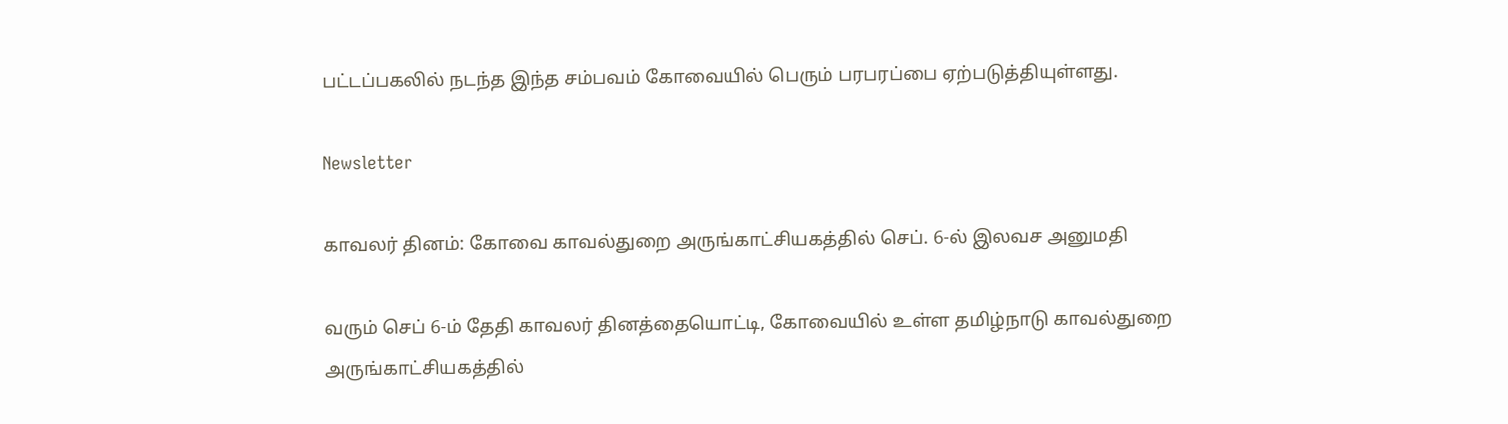பட்டப்பகலில் நடந்த இந்த சம்பவம் கோவையில் பெரும் பரபரப்பை ஏற்படுத்தியுள்ளது.

Newsletter

காவலர் தினம்: கோவை காவல்துறை அருங்காட்சியகத்தில் செப். 6-ல் இலவச அனுமதி

வரும் செப் 6-ம் தேதி காவலர் தினத்தையொட்டி, கோவையில் உள்ள தமிழ்நாடு காவல்துறை அருங்காட்சியகத்தில்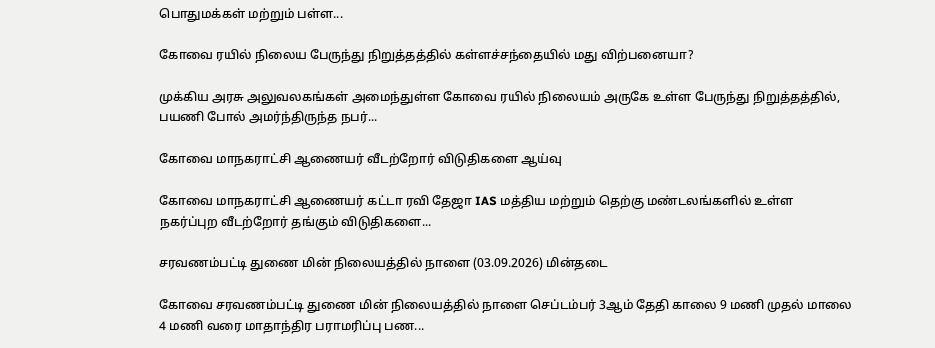பொதுமக்கள் மற்றும் பள்ள...

கோவை ரயில் நிலைய பேருந்து நிறுத்தத்தில் கள்ளச்சந்தையில் மது விற்பனையா?

முக்கிய அரசு அலுவலகங்கள் அமைந்துள்ள கோவை ரயில் நிலையம் அருகே உள்ள பேருந்து நிறுத்தத்தில், பயணி போல் அமர்ந்திருந்த நபர்...

கோவை மாநகராட்சி ஆணையர் வீடற்றோர் விடுதிகளை ஆய்வு

கோவை மாநகராட்சி ஆணையர் கட்டா ரவி தேஜா IAS மத்திய மற்றும் தெற்கு மண்டலங்களில் உள்ள நகர்ப்புற வீடற்றோர் தங்கும் விடுதிகளை...

சரவணம்பட்டி துணை மின் நிலையத்தில் நாளை (03.09.2026) மின்தடை

கோவை சரவணம்பட்டி துணை மின் நிலையத்தில் நாளை செப்டம்பர் 3ஆம் தேதி காலை 9 மணி முதல் மாலை 4 மணி வரை மாதாந்திர பராமரிப்பு பண...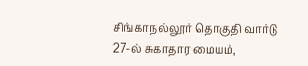சிங்காநல்லூர் தொகுதி வார்டு 27-ல் சுகாதார மையம்,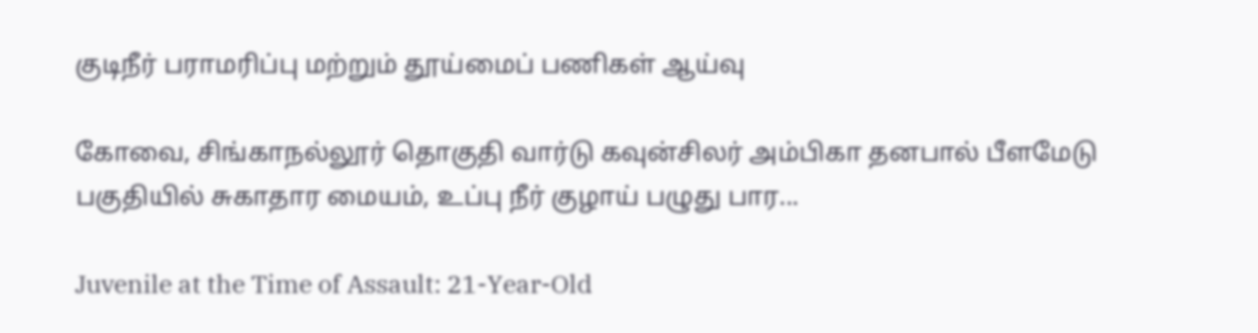குடிநீர் பராமரிப்பு மற்றும் தூய்மைப் பணிகள் ஆய்வு

கோவை, சிங்காநல்லூர் தொகுதி வார்டு கவுன்சிலர் அம்பிகா தனபால் பீளமேடு பகுதியில் சுகாதார மையம், உப்பு நீர் குழாய் பழுது பார...

Juvenile at the Time of Assault: 21-Year-Old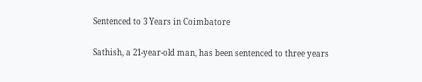Sentenced to 3 Years in Coimbatore

Sathish, a 21-year-old man, has been sentenced to three years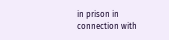in prison in connection with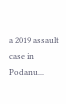a 2019 assault case in Podanu...